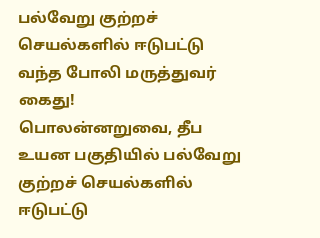பல்வேறு குற்றச் செயல்களில் ஈடுபட்டு வந்த போலி மருத்துவர் கைது!
பொலன்னறுவை, தீப உயன பகுதியில் பல்வேறு குற்றச் செயல்களில் ஈடுபட்டு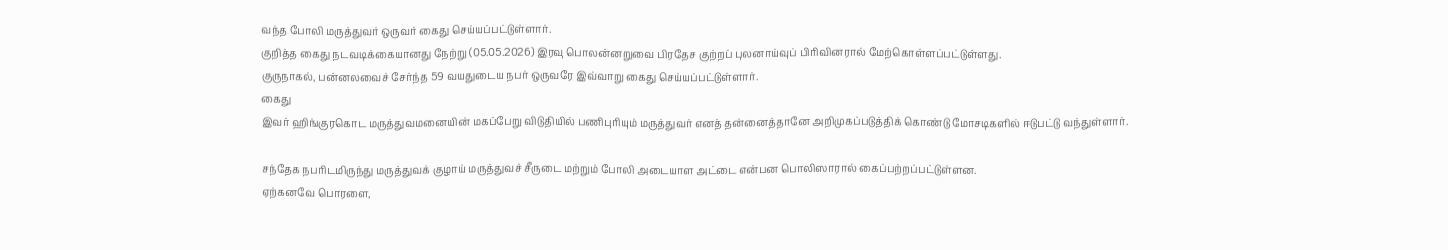வந்த போலி மருத்துவர் ஒருவர் கைது செய்யப்பட்டுள்ளார்.
குறித்த கைது நடவடிக்கையானது நேற்று (05.05.2026) இரவு பொலன்னறுவை பிரதேச குற்றப் புலனாய்வுப் பிரிவினரால் மேற்கொள்ளப்பட்டுள்ளது.
குருநாகல், பன்னலவைச் சேர்ந்த 59 வயதுடைய நபர் ஒருவரே இவ்வாறு கைது செய்யப்பட்டுள்ளார்.
கைது
இவர் ஹிங்குரகொட மருத்துவமனையின் மகப்பேறு விடுதியில் பணிபுரியும் மருத்துவர் எனத் தன்னைத்தானே அறிமுகப்படுத்திக் கொண்டு மோசடிகளில் ஈடுபட்டு வந்துள்ளார்.

சந்தேக நபரிடமிருந்து மருத்துவக் குழாய் மருத்துவச் சீருடை மற்றும் போலி அடையாள அட்டை என்பன பொலிஸாரால் கைப்பற்றப்பட்டுள்ளன.
ஏற்கனவே பொரளை,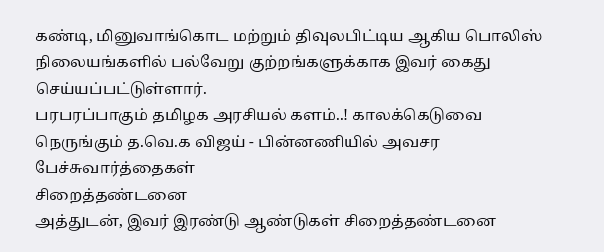கண்டி, மினுவாங்கொட மற்றும் திவுலபிட்டிய ஆகிய பொலிஸ் நிலையங்களில் பல்வேறு குற்றங்களுக்காக இவர் கைது செய்யப்பட்டுள்ளார்.
பரபரப்பாகும் தமிழக அரசியல் களம்..! காலக்கெடுவை நெருங்கும் த.வெ.க விஜய் - பின்னணியில் அவசர பேச்சுவார்த்தைகள்
சிறைத்தண்டனை
அத்துடன், இவர் இரண்டு ஆண்டுகள் சிறைத்தண்டனை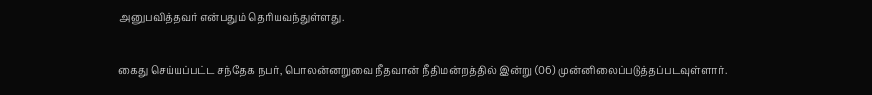அனுபவித்தவர் என்பதும் தெரியவந்துள்ளது.

கைது செய்யப்பட்ட சந்தேக நபர், பொலன்னறுவை நீதவான் நீதிமன்றத்தில் இன்று (06) முன்னிலைப்படுத்தப்படவுள்ளார்.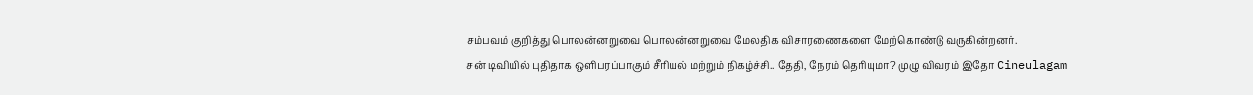சம்பவம் குறித்து பொலன்னறுவை பொலன்னறுவை மேலதிக விசாரணைகளை மேற்கொண்டு வருகின்றனர்.
சன் டிவியில் புதிதாக ஒளிபரப்பாகும் சீரியல் மற்றும் நிகழ்ச்சி.. தேதி, நேரம் தெரியுமா? முழு விவரம் இதோ Cineulagam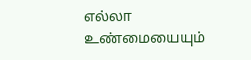எல்லா உண்மையையும்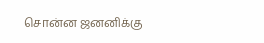சொன்ன ஜனனிக்கு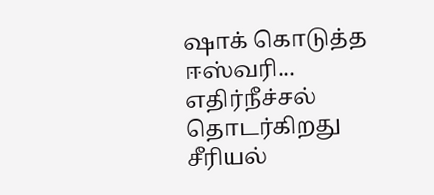ஷாக் கொடுத்த ஈஸ்வரி... எதிர்நீச்சல் தொடர்கிறது சீரியல்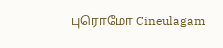புரொமோ Cineulagam